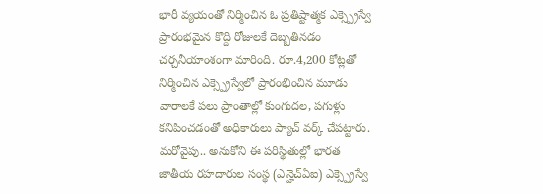భారీ వ్యయంతో నిర్మించిన ఓ ప్రతిష్టాత్మక ఎక్స్ప్రెస్వే ప్రారంభమైన కొద్ది రోజులకే దెబ్బతినడం చర్చనీయాంశంగా మారింది. రూ.4,200 కోట్లతో నిర్మించిన ఎక్స్ప్రెస్వేలో ప్రారంభించిన మూడు వారాలకే పలు ప్రాంతాల్లో కుంగుదల, పగుళ్లు కనిపించడంతో అధికారులు ప్యాచ్ వర్క్ చేపట్టారు. మరోవైపు.. అనుకోని ఈ పరిస్థితుల్లో భారత జాతీయ రహదారుల సంస్థ (ఎన్హెచ్ఏఐ) ఎక్స్ప్రెస్వే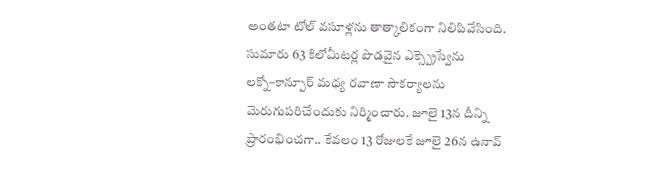అంతటా టోల్ వసూళ్లను తాత్కాలికంగా నిలిపివేసింది.
సుమారు 63 కిలోమీటర్ల పొడవైన ఎక్స్ప్రెస్వేను లక్నో–కాన్పూర్ మధ్య రవాణా సౌకర్యాలను మెరుగుపరిచేందుకు నిర్మించారు. జూలై 13న దీన్ని ప్రారంభించగా.. కేవలం 13 రోజులకే జూలై 26న ఉనావ్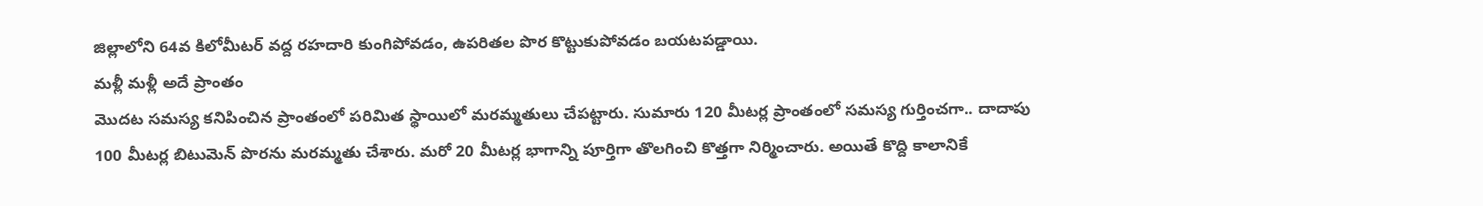జిల్లాలోని 64వ కిలోమీటర్ వద్ద రహదారి కుంగిపోవడం, ఉపరితల పొర కొట్టుకుపోవడం బయటపడ్డాయి.
మళ్లీ మళ్లీ అదే ప్రాంతం
మొదట సమస్య కనిపించిన ప్రాంతంలో పరిమిత స్థాయిలో మరమ్మతులు చేపట్టారు. సుమారు 120 మీటర్ల ప్రాంతంలో సమస్య గుర్తించగా.. దాదాపు 100 మీటర్ల బిటుమెన్ పొరను మరమ్మతు చేశారు. మరో 20 మీటర్ల భాగాన్ని పూర్తిగా తొలగించి కొత్తగా నిర్మించారు. అయితే కొద్ది కాలానికే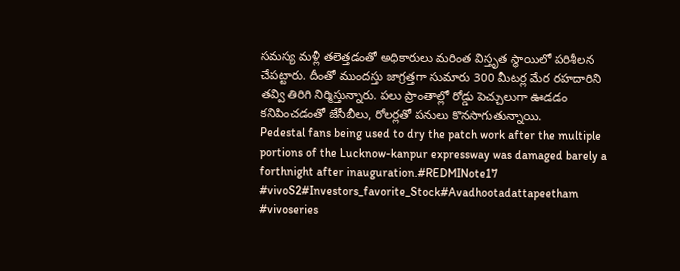సమస్య మళ్లీ తలెత్తడంతో అధికారులు మరింత విస్తృత స్థాయిలో పరిశీలన చేపట్టారు. దీంతో ముందస్తు జాగ్రత్తగా సుమారు 300 మీటర్ల మేర రహదారిని తవ్వి తిరిగి నిర్మిస్తున్నారు. పలు ప్రాంతాల్లో రోడ్డు పెచ్చులుగా ఊడడం కనిపించడంతో జేసీబీలు, రోలర్లతో పనులు కొనసాగుతున్నాయి.
Pedestal fans being used to dry the patch work after the multiple portions of the Lucknow-kanpur expressway was damaged barely a forthnight after inauguration.#REDMINote17 #vivoS2#Investors_favorite_Stock#Avadhootadattapeetham #vivoseries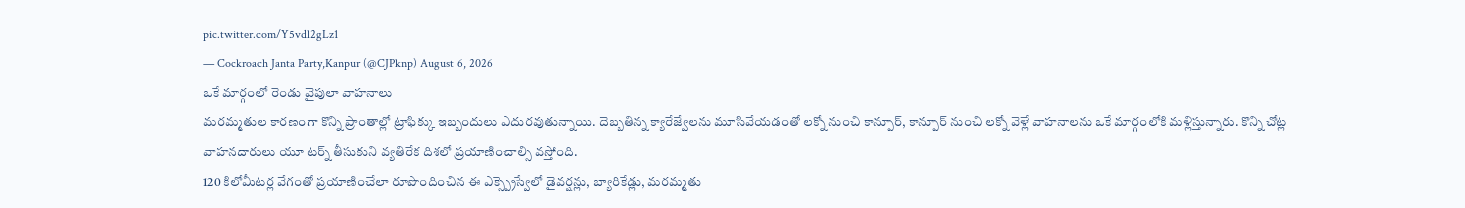pic.twitter.com/Y5vdl2gLz1
— Cockroach Janta Party,Kanpur (@CJPknp) August 6, 2026
ఒకే మార్గంలో రెండు వైపులా వాహనాలు
మరమ్మతుల కారణంగా కొన్ని ప్రాంతాల్లో ట్రాఫిక్కు ఇబ్బందులు ఎదురవుతున్నాయి. దెబ్బతిన్న క్యారేజ్వేలను మూసివేయడంతో లక్నో నుంచి కాన్పూర్, కాన్పూర్ నుంచి లక్నో వెళ్లే వాహనాలను ఒకే మార్గంలోకి మళ్లిస్తున్నారు. కొన్ని చోట్ల వాహనదారులు యూ టర్న్ తీసుకుని వ్యతిరేక దిశలో ప్రయాణించాల్సి వస్తోంది.
120 కిలోమీటర్ల వేగంతో ప్రయాణించేలా రూపొందించిన ఈ ఎక్స్ప్రెస్వేలో డైవర్షన్లు, బ్యారికేడ్లు, మరమ్మతు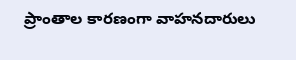ప్రాంతాల కారణంగా వాహనదారులు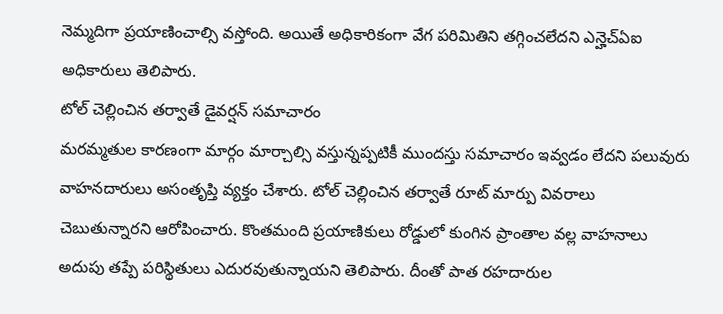నెమ్మదిగా ప్రయాణించాల్సి వస్తోంది. అయితే అధికారికంగా వేగ పరిమితిని తగ్గించలేదని ఎన్హెచ్ఏఐ అధికారులు తెలిపారు.
టోల్ చెల్లించిన తర్వాతే డైవర్షన్ సమాచారం
మరమ్మతుల కారణంగా మార్గం మార్చాల్సి వస్తున్నప్పటికీ ముందస్తు సమాచారం ఇవ్వడం లేదని పలువురు వాహనదారులు అసంతృప్తి వ్యక్తం చేశారు. టోల్ చెల్లించిన తర్వాతే రూట్ మార్పు వివరాలు చెబుతున్నారని ఆరోపించారు. కొంతమంది ప్రయాణికులు రోడ్డులో కుంగిన ప్రాంతాల వల్ల వాహనాలు అదుపు తప్పే పరిస్థితులు ఎదురవుతున్నాయని తెలిపారు. దీంతో పాత రహదారుల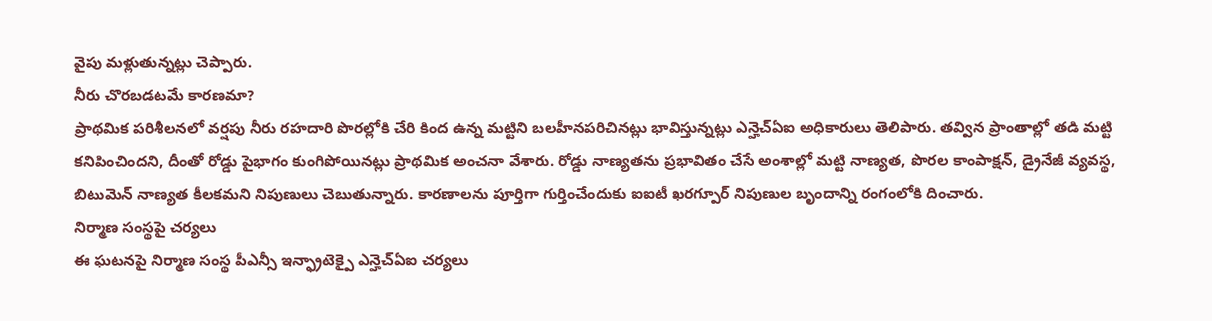వైపు మళ్లుతున్నట్లు చెప్పారు.
నీరు చొరబడటమే కారణమా?
ప్రాథమిక పరిశీలనలో వర్షపు నీరు రహదారి పొరల్లోకి చేరి కింద ఉన్న మట్టిని బలహీనపరిచినట్లు భావిస్తున్నట్లు ఎన్హెచ్ఏఐ అధికారులు తెలిపారు. తవ్విన ప్రాంతాల్లో తడి మట్టి కనిపించిందని, దీంతో రోడ్డు పైభాగం కుంగిపోయినట్లు ప్రాథమిక అంచనా వేశారు. రోడ్డు నాణ్యతను ప్రభావితం చేసే అంశాల్లో మట్టి నాణ్యత, పొరల కాంపాక్షన్, డ్రైనేజీ వ్యవస్థ, బిటుమెన్ నాణ్యత కీలకమని నిపుణులు చెబుతున్నారు. కారణాలను పూర్తిగా గుర్తించేందుకు ఐఐటీ ఖరగ్పూర్ నిపుణుల బృందాన్ని రంగంలోకి దించారు.
నిర్మాణ సంస్థపై చర్యలు
ఈ ఘటనపై నిర్మాణ సంస్థ పీఎన్సీ ఇన్ఫ్రాటెక్పై ఎన్హెచ్ఏఐ చర్యలు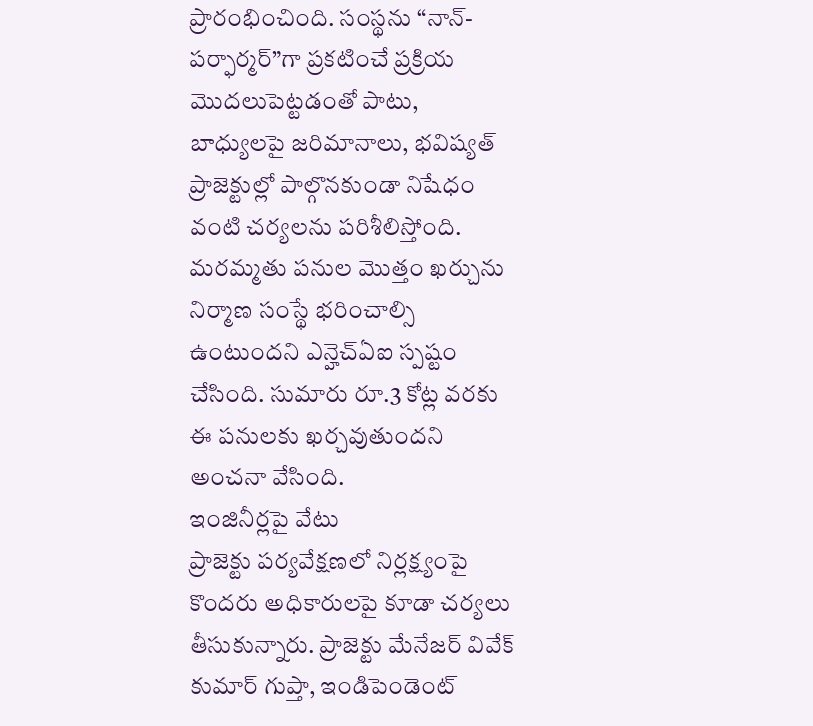ప్రారంభించింది. సంస్థను “నాన్-పర్ఫార్మర్”గా ప్రకటించే ప్రక్రియ మొదలుపెట్టడంతో పాటు, బాధ్యులపై జరిమానాలు, భవిష్యత్ ప్రాజెక్టుల్లో పాల్గొనకుండా నిషేధం వంటి చర్యలను పరిశీలిస్తోంది. మరమ్మతు పనుల మొత్తం ఖర్చును నిర్మాణ సంస్థే భరించాల్సి ఉంటుందని ఎన్హెచ్ఏఐ స్పష్టం చేసింది. సుమారు రూ.3 కోట్ల వరకు ఈ పనులకు ఖర్చవుతుందని అంచనా వేసింది.
ఇంజినీర్లపై వేటు
ప్రాజెక్టు పర్యవేక్షణలో నిర్లక్ష్యంపై కొందరు అధికారులపై కూడా చర్యలు తీసుకున్నారు. ప్రాజెక్టు మేనేజర్ వివేక్ కుమార్ గుప్తా, ఇండిపెండెంట్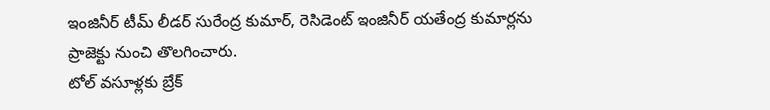ఇంజినీర్ టీమ్ లీడర్ సురేంద్ర కుమార్, రెసిడెంట్ ఇంజినీర్ యతేంద్ర కుమార్లను ప్రాజెక్టు నుంచి తొలగించారు.
టోల్ వసూళ్లకు బ్రేక్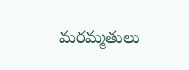మరమ్మతులు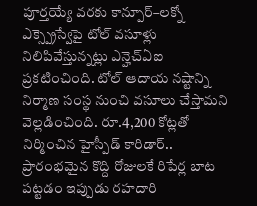పూర్తయ్యే వరకు కాన్పూర్–లక్నో ఎక్స్ప్రెస్వేపై టోల్ వసూళ్లు నిలిపివేస్తున్నట్లు ఎన్హెచ్ఏఐ ప్రకటించింది. టోల్ ఆదాయ నష్టాన్ని నిర్మాణ సంస్థ నుంచి వసూలు చేస్తామని వెల్లడించింది. రూ.4,200 కోట్లతో నిర్మించిన హైస్పీడ్ కారిడార్.. ప్రారంభమైన కొద్ది రోజులకే రిపేర్ల బాట పట్టడం ఇప్పుడు రహదారి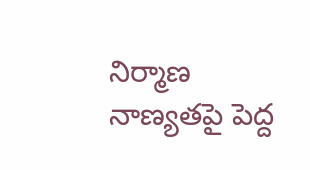నిర్మాణ నాణ్యతపై పెద్ద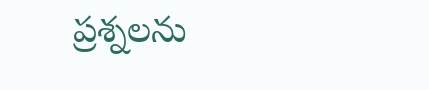ప్రశ్నలను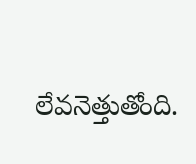లేవనెత్తుతోంది.